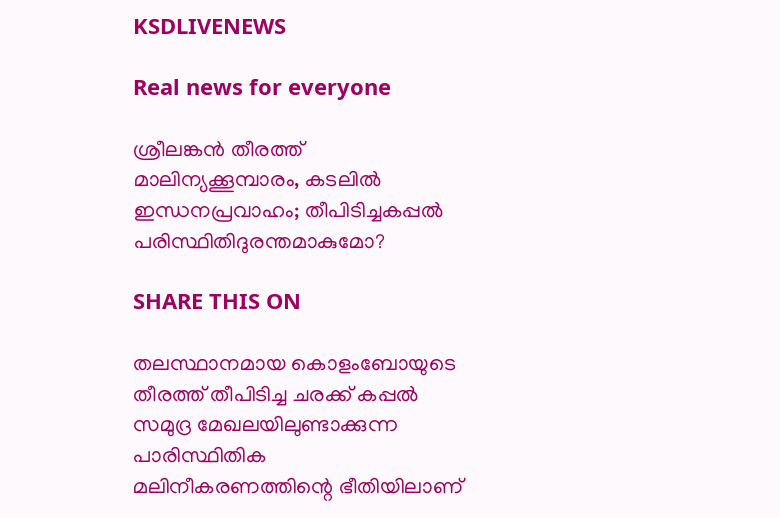KSDLIVENEWS

Real news for everyone

ശ്രീലങ്കന്‍ തീരത്ത് മാലിന്യക്കൂമ്പാരം, കടലില്‍ ഇന്ധനപ്രവാഹം; തീപിടിച്ചകപ്പല്‍ പരിസ്ഥിതിദുരന്തമാകുമോ?

SHARE THIS ON

തലസ്ഥാനമായ കൊളംബോയുടെ തീരത്ത് തീപിടിച്ച ചരക്ക് കപ്പൽ സമുദ്ര മേഖലയിലുണ്ടാക്കുന്ന പാരിസ്ഥിതിക മലിനീകരണത്തിന്റെ ഭീതിയിലാണ്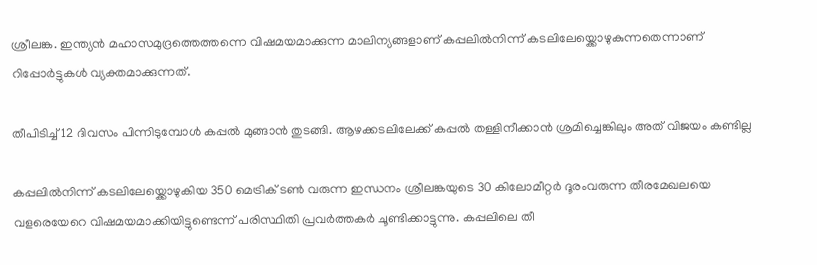ശ്രീലങ്ക. ഇന്ത്യൻ മഹാസമുദ്രത്തെത്തന്നെ വിഷമയമാക്കുന്ന മാലിന്യങ്ങളാണ് കപ്പലിൽനിന്ന് കടലിലേയ്ക്കൊഴുകുന്നതെന്നാണ് റിപ്പോർട്ടുകൾ വ്യക്തമാക്കുന്നത്.

തീപിടിച്ച് 12 ദിവസം പിന്നിടുമ്പോൾ കപ്പൽ മുങ്ങാൻ തുടങ്ങി. ആഴക്കടലിലേക്ക് കപ്പൽ തള്ളിനീക്കാൻ ശ്രമിച്ചെങ്കിലും അത് വിജയം കണ്ടില്ല

കപ്പലിൽനിന്ന് കടലിലേയ്ക്കൊഴുകിയ 350 മെട്രിക് ടൺ വരുന്ന ഇന്ധനം ശ്രീലങ്കയുടെ 30 കിലോമീറ്റർ ദൂരംവരുന്ന തീരമേഖലയെ വളരെയേറെ വിഷമയമാക്കിയിട്ടുണ്ടെന്ന് പരിസ്ഥിതി പ്രവർത്തകർ ചൂണ്ടിക്കാട്ടുന്നു. കപ്പലിലെ തീ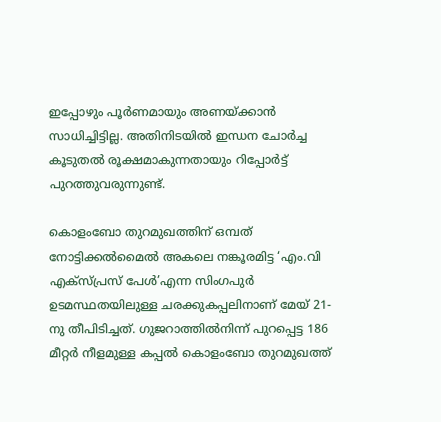ഇപ്പോഴും പൂർണമായും അണയ്ക്കാൻ സാധിച്ചിട്ടില്ല. അതിനിടയിൽ ഇന്ധന ചോർച്ച കൂടുതൽ രൂക്ഷമാകുന്നതായും റിപ്പോർട്ട് പുറത്തുവരുന്നുണ്ട്.

കൊളംബോ തുറമുഖത്തിന് ഒമ്പത് നോട്ടിക്കൽമൈൽ അകലെ നങ്കൂരമിട്ട ‘എം.വി എക്സ്പ്രസ് പേൾ’എന്ന സിംഗപുർ ഉടമസ്ഥതയിലുള്ള ചരക്കുകപ്പലിനാണ് മേയ് 21-നു തീപിടിച്ചത്. ഗുജറാത്തിൽനിന്ന് പുറപ്പെട്ട 186 മീറ്റർ നീളമുള്ള കപ്പൽ കൊളംബോ തുറമുഖത്ത്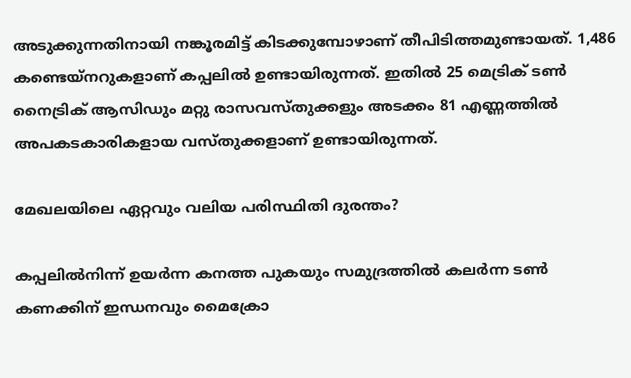അടുക്കുന്നതിനായി നങ്കൂരമിട്ട് കിടക്കുമ്പോഴാണ് തീപിടിത്തമുണ്ടായത്. 1,486 കണ്ടെയ്നറുകളാണ് കപ്പലിൽ ഉണ്ടായിരുന്നത്. ഇതിൽ 25 മെട്രിക് ടൺ നൈട്രിക് ആസിഡും മറ്റു രാസവസ്തുക്കളും അടക്കം 81 എണ്ണത്തിൽ അപകടകാരികളായ വസ്തുക്കളാണ് ഉണ്ടായിരുന്നത്.

മേഖലയിലെ ഏറ്റവും വലിയ പരിസ്ഥിതി ദുരന്തം?

കപ്പലിൽനിന്ന് ഉയർന്ന കനത്ത പുകയും സമുദ്രത്തിൽ കലർന്ന ടൺ കണക്കിന് ഇന്ധനവും മൈക്രോ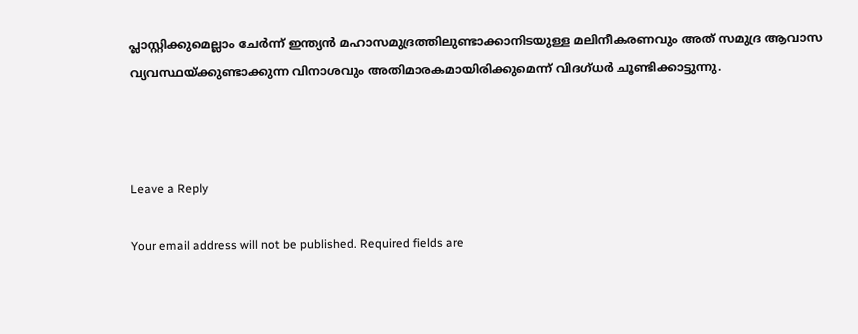പ്ലാസ്റ്റിക്കുമെല്ലാം ചേർന്ന് ഇന്ത്യൻ മഹാസമുദ്രത്തിലുണ്ടാക്കാനിടയുള്ള മലിനീകരണവും അത് സമുദ്ര ആവാസ വ്യവസ്ഥയ്ക്കുണ്ടാക്കുന്ന വിനാശവും അതിമാരകമായിരിക്കുമെന്ന് വിദഗ്ധർ ചൂണ്ടിക്കാട്ടുന്നു.



Leave a Reply

Your email address will not be published. Required fields are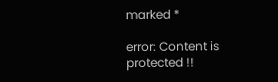marked *

error: Content is protected !!